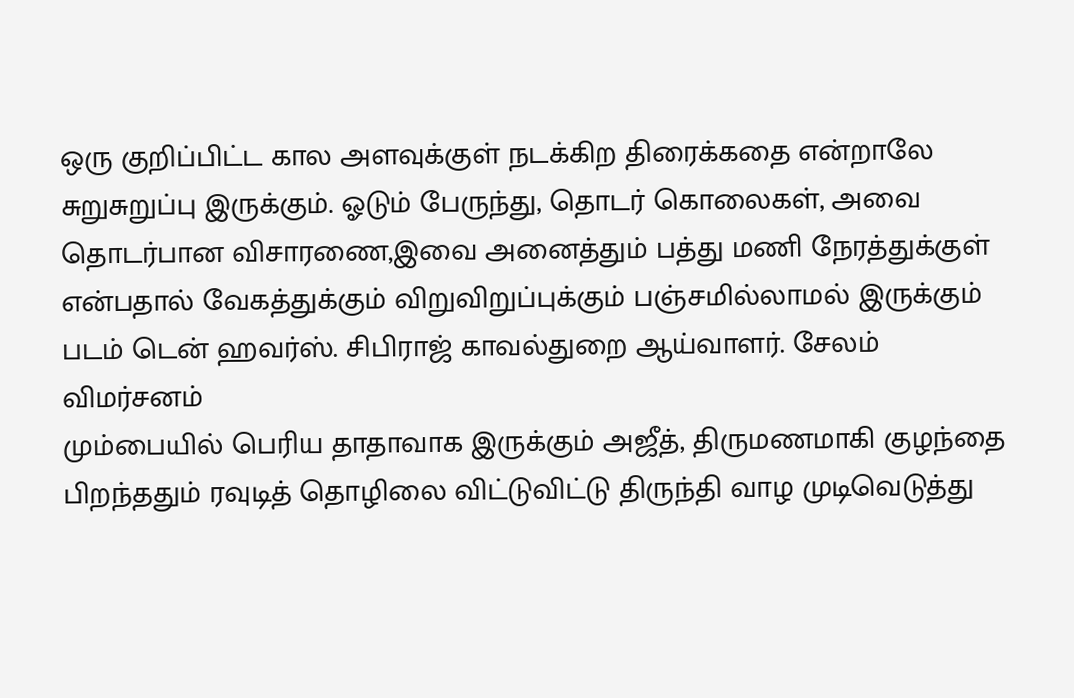ஒரு குறிப்பிட்ட கால அளவுக்குள் நடக்கிற திரைக்கதை என்றாலே சுறுசுறுப்பு இருக்கும். ஓடும் பேருந்து, தொடர் கொலைகள், அவை தொடர்பான விசாரணை,இவை அனைத்தும் பத்து மணி நேரத்துக்குள் என்பதால் வேகத்துக்கும் விறுவிறுப்புக்கும் பஞ்சமில்லாமல் இருக்கும் படம் டென் ஹவர்ஸ். சிபிராஜ் காவல்துறை ஆய்வாளர். சேலம்
விமர்சனம்
மும்பையில் பெரிய தாதாவாக இருக்கும் அஜீத், திருமணமாகி குழந்தை பிறந்ததும் ரவுடித் தொழிலை விட்டுவிட்டு திருந்தி வாழ முடிவெடுத்து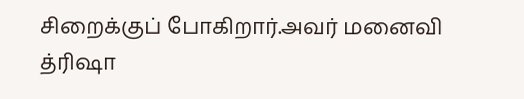சிறைக்குப் போகிறார்.அவர் மனைவி த்ரிஷா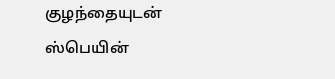குழந்தையுடன் ஸ்பெயின்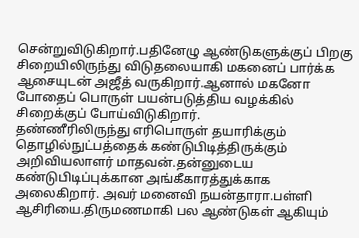சென்றுவிடுகிறார்.பதினேழு ஆண்டுகளுக்குப் பிறகு சிறையிலிருந்து விடுதலையாகி மகனைப் பார்க்க ஆசையுடன் அஜீத் வருகிறார்.ஆனால் மகனோ போதைப் பொருள் பயன்படுத்திய வழக்கில் சிறைக்குப் போய்விடுகிறார்.
தண்ணீரிலிருந்து எரிபொருள் தயாரிக்கும் தொழில்நுட்பத்தைக் கண்டுபிடித்திருக்கும் அறிவியலாளர் மாதவன்.தன்னுடைய கண்டுபிடிப்புக்கான அங்கீகாரத்துக்காக அலைகிறார். அவர் மனைவி நயன்தாரா.பள்ளி ஆசிரியை.திருமணமாகி பல ஆண்டுகள் ஆகியும்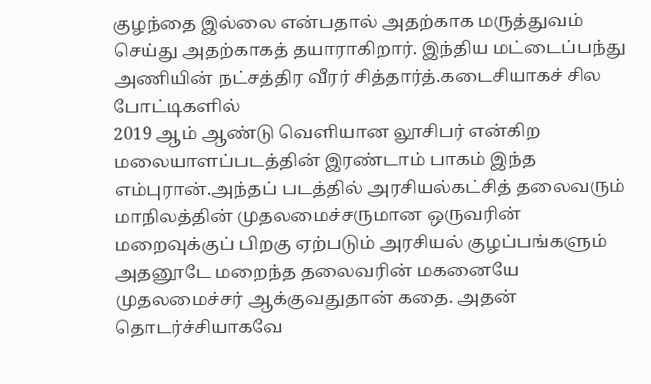குழந்தை இல்லை என்பதால் அதற்காக மருத்துவம் செய்து அதற்காகத் தயாராகிறார். இந்திய மட்டைப்பந்து அணியின் நட்சத்திர வீரர் சித்தார்த்.கடைசியாகச் சில போட்டிகளில்
2019 ஆம் ஆண்டு வெளியான லூசிபர் என்கிற மலையாளப்படத்தின் இரண்டாம் பாகம் இந்த எம்புரான்.அந்தப் படத்தில் அரசியல்கட்சித் தலைவரும் மாநிலத்தின் முதலமைச்சருமான ஒருவரின் மறைவுக்குப் பிறகு ஏற்படும் அரசியல் குழப்பங்களும் அதனூடே மறைந்த தலைவரின் மகனையே முதலமைச்சர் ஆக்குவதுதான் கதை. அதன் தொடர்ச்சியாகவே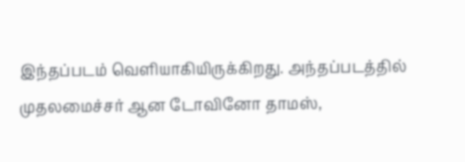இந்தப்படம் வெளியாகியிருக்கிறது. அந்தப்படத்தில் முதலமைச்சர் ஆன டோவினோ தாமஸ்,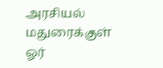அரசியல்
மதுரைக்குள் ஓர்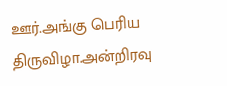ஊர்.அங்கு பெரிய திருவிழா.அன்றிரவு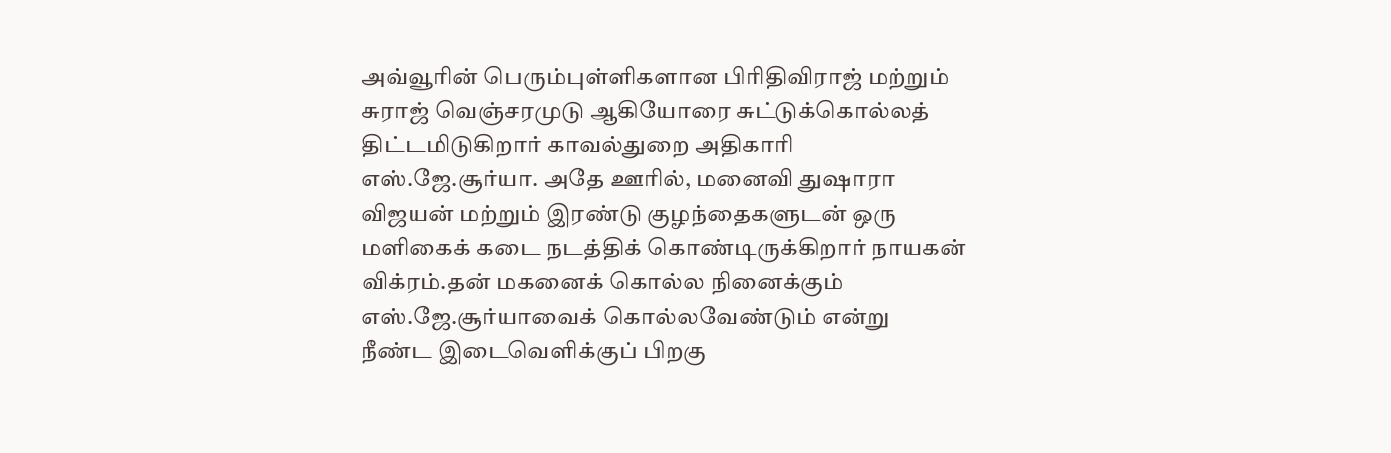அவ்வூரின் பெரும்புள்ளிகளான பிரிதிவிராஜ் மற்றும் சுராஜ் வெஞ்சரமுடு ஆகியோரை சுட்டுக்கொல்லத் திட்டமிடுகிறார் காவல்துறை அதிகாரி எஸ்.ஜே.சூர்யா. அதே ஊரில், மனைவி துஷாரா விஜயன் மற்றும் இரண்டு குழந்தைகளுடன் ஒரு மளிகைக் கடை நடத்திக் கொண்டிருக்கிறார் நாயகன் விக்ரம்.தன் மகனைக் கொல்ல நினைக்கும் எஸ்.ஜே.சூர்யாவைக் கொல்லவேண்டும் என்று
நீண்ட இடைவெளிக்குப் பிறகு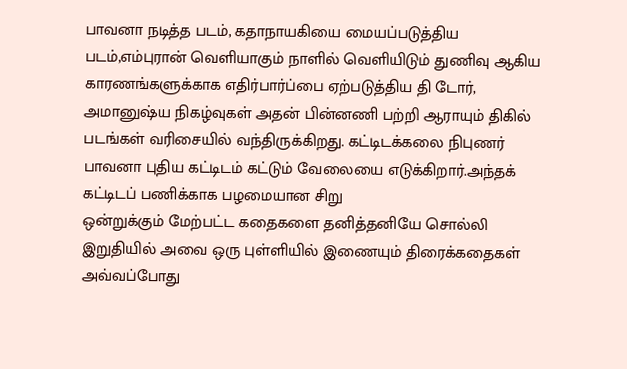பாவனா நடித்த படம், கதாநாயகியை மையப்படுத்திய படம்,எம்புரான் வெளியாகும் நாளில் வெளியிடும் துணிவு ஆகிய காரணங்களுக்காக எதிர்பார்ப்பை ஏற்படுத்திய தி டோர், அமானுஷ்ய நிகழ்வுகள் அதன் பின்னணி பற்றி ஆராயும் திகில் படங்கள் வரிசையில் வந்திருக்கிறது. கட்டிடக்கலை நிபுணர் பாவனா புதிய கட்டிடம் கட்டும் வேலையை எடுக்கிறார்.அந்தக் கட்டிடப் பணிக்காக பழமையான சிறு
ஒன்றுக்கும் மேற்பட்ட கதைகளை தனித்தனியே சொல்லி இறுதியில் அவை ஒரு புள்ளியில் இணையும் திரைக்கதைகள் அவ்வப்போது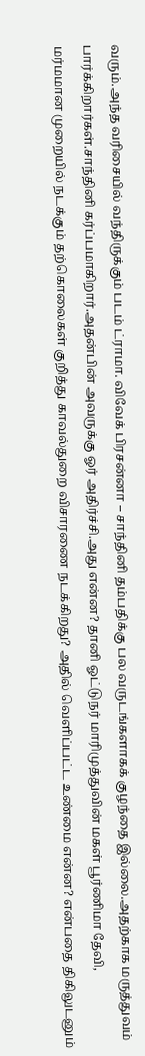வரும்.அந்த வரிசையில் வந்திருக்கும் படம் ட்ராமா. விவேக் பிரசன்னா – சாந்தினி தம்பதிக்கு பல வருடங்களாகக் குழந்தை இல்லை.அதற்காக மருத்துவம் பார்க்கிறார்கள்.சாந்தினி கர்ப்பமாகிறார்.அதன்பின் அவருக்கு ஓர் அதிர்ச்சி.அது என்ன? தானி ஓட்டுநர் மாரிமுத்துவின் மகள் பூர்ணிமா தேவி,
மர்மமான முறையில் நடக்கும் தற்கொலைகள் குறித்து காவல்துறை விசாரணை நடக்கிறது? அதில் வெளிப்பட்ட உண்மை என்ன? என்பதை திகிலுடனும்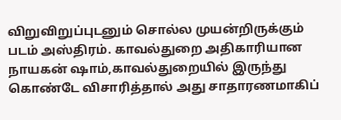விறுவிறுப்புடனும் சொல்ல முயன்றிருக்கும் படம் அஸ்திரம். காவல்துறை அதிகாரியான நாயகன் ஷாம்,காவல்துறையில் இருந்து கொண்டே விசாரித்தால் அது சாதாரணமாகிப்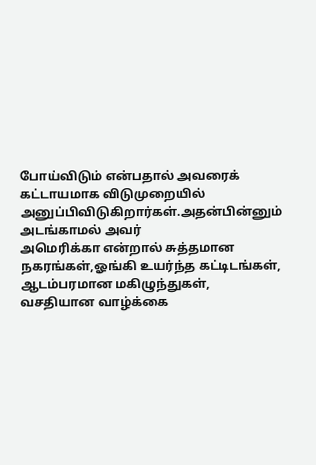போய்விடும் என்பதால் அவரைக் கட்டாயமாக விடுமுறையில் அனுப்பிவிடுகிறார்கள்.அதன்பின்னும் அடங்காமல் அவர்
அமெரிக்கா என்றால் சுத்தமான நகரங்கள்,ஓங்கி உயர்ந்த கட்டிடங்கள், ஆடம்பரமான மகிழுந்துகள், வசதியான வாழ்க்கை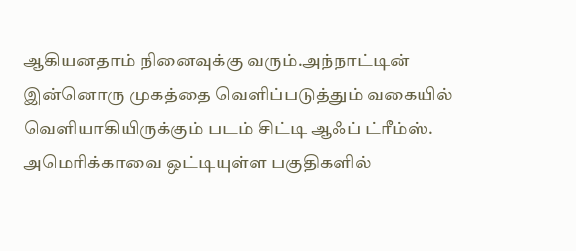ஆகியனதாம் நினைவுக்கு வரும்.அந்நாட்டின் இன்னொரு முகத்தை வெளிப்படுத்தும் வகையில் வெளியாகியிருக்கும் படம் சிட்டி ஆஃப் ட்ரீம்ஸ். அமெரிக்காவை ஒட்டியுள்ள பகுதிகளில்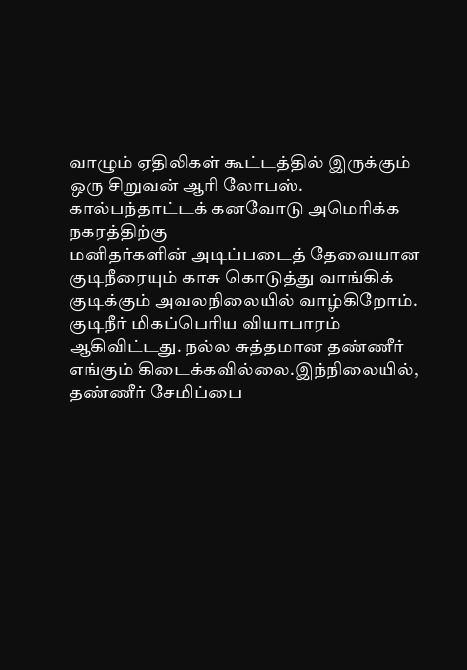வாழும் ஏதிலிகள் கூட்டத்தில் இருக்கும் ஒரு சிறுவன் ஆரி லோபஸ். கால்பந்தாட்டக் கனவோடு அமெரிக்க நகரத்திற்கு
மனிதர்களின் அடிப்படைத் தேவையான குடிநீரையும் காசு கொடுத்து வாங்கிக் குடிக்கும் அவலநிலையில் வாழ்கிறோம். குடிநீர் மிகப்பெரிய வியாபாரம் ஆகிவிட்டது. நல்ல சுத்தமான தண்ணீர் எங்கும் கிடைக்கவில்லை.இந்நிலையில், தண்ணீர் சேமிப்பை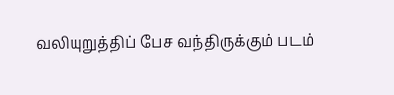வலியுறுத்திப் பேச வந்திருக்கும் படம்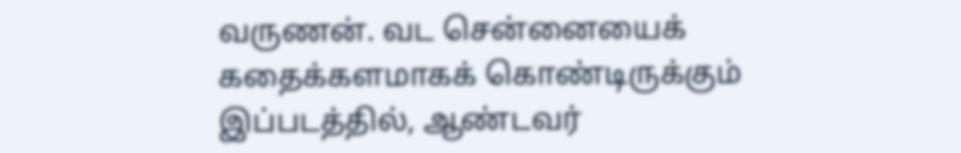வருணன். வட சென்னையைக் கதைக்களமாகக் கொண்டிருக்கும் இப்படத்தில், ஆண்டவர்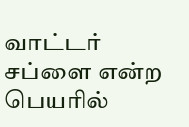வாட்டர் சப்ளை என்ற பெயரில்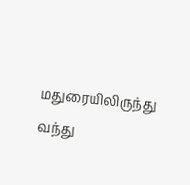மதுரையிலிருந்து வந்து